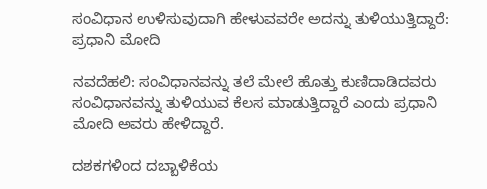ಸಂವಿಧಾನ ಉಳಿಸುವುದಾಗಿ ಹೇಳುವವರೇ ಅದನ್ನು ತುಳಿಯುತ್ತಿದ್ದಾರೆ: ಪ್ರಧಾನಿ ಮೋದಿ

ನವದೆಹಲಿ: ಸಂವಿಧಾನವನ್ನು ತಲೆ ಮೇಲೆ ಹೊತ್ತು ಕುಣಿದಾಡಿದವರು ಸಂವಿಧಾನವನ್ನು ತುಳಿಯುವ ಕೆಲಸ ಮಾಡುತ್ತಿದ್ದಾರೆ ಎಂದು ಪ್ರಧಾನಿ ಮೋದಿ ಅವರು ಹೇಳಿದ್ದಾರೆ.

ದಶಕಗಳಿಂದ ದಬ್ಬಾಳಿಕೆಯ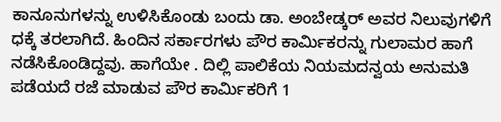ಕಾನೂನುಗಳನ್ನು ಉಳಿಸಿಕೊಂಡು ಬಂದು ಡಾ. ಅಂಬೇಡ್ಕರ್ ಅವರ ನಿಲುವುಗಳಿಗೆ ಧಕ್ಕೆ ತರಲಾಗಿದೆ. ಹಿಂದಿನ ಸರ್ಕಾರಗಳು ಪೌರ ಕಾರ್ಮಿಕರನ್ನು ಗುಲಾಮರ ಹಾಗೆ ನಡೆಸಿಕೊಂಡಿದ್ದವು. ಹಾಗೆಯೇ . ದಿಲ್ಲಿ ಪಾಲಿಕೆಯ ನಿಯಮದನ್ವಯ ಅನುಮತಿ ಪಡೆಯದೆ ರಜೆ‌‌ ಮಾಡುವ ಪೌರ ಕಾರ್ಮಿಕರಿಗೆ 1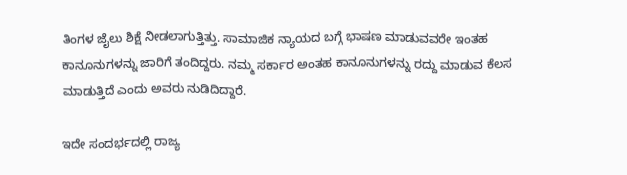ತಿಂಗಳ ಜೈಲು ಶಿಕ್ಷೆ ನೀಡಲಾಗುತ್ತಿತ್ತು. ಸಾಮಾಜಿಕ ನ್ಯಾಯದ ಬಗ್ಗೆ ಭಾಷಣ ಮಾಡುವವರೇ ಇಂತಹ ಕಾನೂನುಗಳನ್ನು ಜಾರಿಗೆ ತಂದಿದ್ದರು. ನಮ್ಮ ಸರ್ಕಾರ ಅಂತಹ ಕಾನೂನುಗಳನ್ನು ರದ್ದು ಮಾಡುವ ಕೆಲಸ‌ ಮಾಡುತ್ತಿದೆ ಎಂದು ಅವರು ನುಡಿದಿದ್ದಾರೆ.

ಇದೇ ಸಂದರ್ಭದಲ್ಲಿ ರಾಜ್ಯ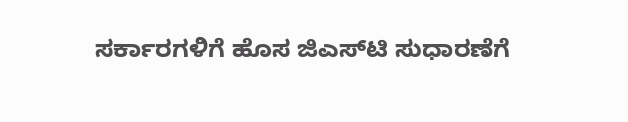ಸರ್ಕಾರಗಳಿಗೆ ಹೊಸ ಜಿಎಸ್‌ಟಿ ಸುಧಾರಣೆಗೆ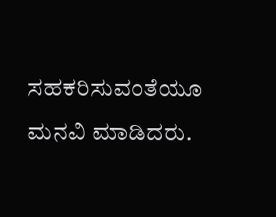ಸಹಕರಿಸುವಂತೆಯೂ ಮನವಿ ಮಾಡಿದರು.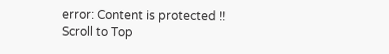error: Content is protected !!
Scroll to Top